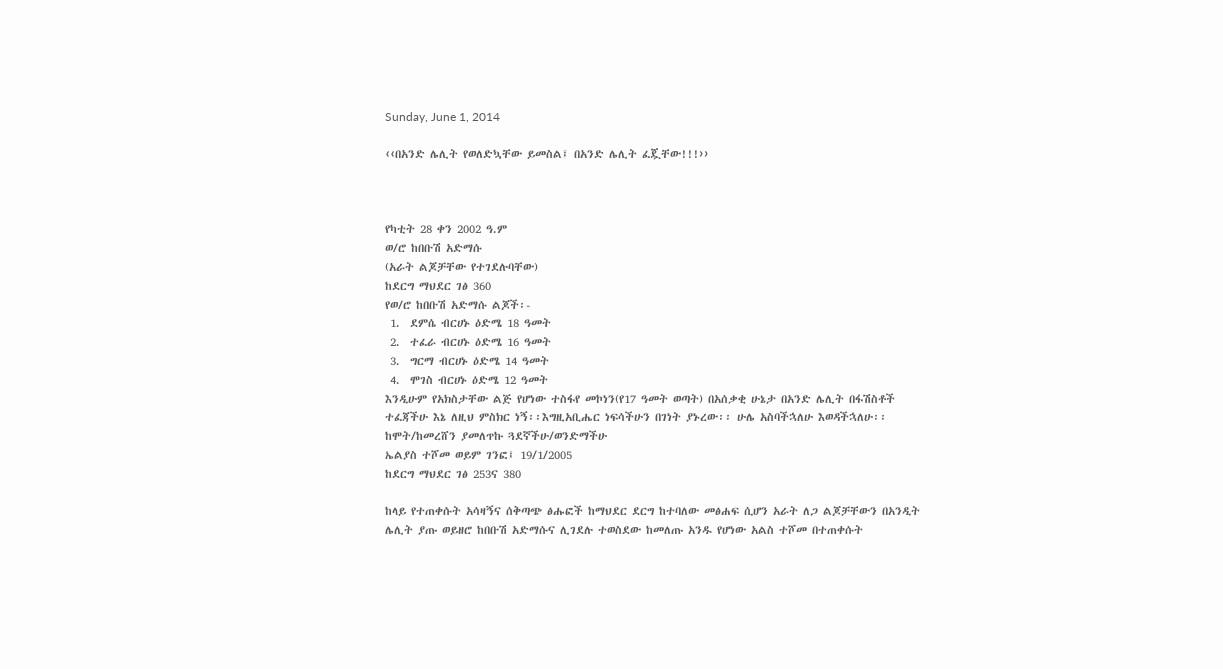Sunday, June 1, 2014

‹‹በአንድ ሌሊት የወለድኳቸው ይመስል፤ በአንድ ሌሊት ፈጇቸው!!!››



የካቲት 28 ቀን 2002 ዓ.ም
ወ/ሮ ከበቡሽ አድማሱ
(አራት ልጆቻቸው የተገደሉባቸው)
ከደርግ ማህደር ገፅ 360
የወ/ሮ ከበቡሽ አድማሱ ልጆች፡-
 1.  ደምሴ ብርሀኑ ዕድሜ 18 ዓመት
 2.  ተፈራ ብርሀኑ ዕድሜ 16 ዓመት
 3.  ግርማ ብርሀኑ ዕድሜ 14 ዓመት
 4.  ሞገስ ብርሀኑ ዕድሜ 12 ዓመት
እንዲሁም የአክስታቸው ልጅ የሆነው ተስፋየ መኮነን(የ17 ዓመት ወጣት) በአሰቃቂ ሁኔታ በአንድ ሌሊት በፋሽስቶች ተፈጃችሁ እኔ ለዚህ ምስክር ነኝ፡፡እግዚአቢሔር ነፍሳችሁን በገነት ያኑረው፡፡ ሁሌ አስባችኋለሁ እወዳችኋለሁ፡፡
ከሞት/ከመረሸን ያመለጥኩ ጓደኛችሁ/ወንድማችሁ
ኤልያስ ተሾመ ወይም ገንፎ፤ 19/1/2005
ከደርግ ማህደር ገፅ 253ና 380

ከላይ የተጠቀሱት አሳዛኝና ሰቅጣጭ ፅሑፎች ከማህደር ደርግ ከተባለው መፅሐፍ ሲሆን አራት ለጋ ልጆቻቸውን በአንዲት ሌሊት ያጡ ወይዘሮ ከበቡሽ አድማሱና ሊገደሉ ተወስደው ከመለጡ አንዱ የሆነው አልስ ተሾመ በተጠቀሱት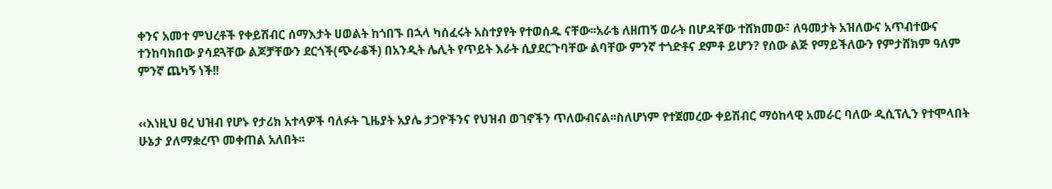ቀንና አመተ ምህረቶች የቀይሽብር ሰማእታት ሀወልት ከጎበኙ በኋላ ካሰፈሩት አስተያየት የተወሰዱ ናቸው፡፡አራቴ ለዘጠኝ ወራት በሆዳቸው ተሸክመው፣ ለዓመታት አዝለውና አጥብተውና ተንከባክበው ያሳደጓቸው ልጆቻቸውን ደርጎች(ጭራቆች) በአንዲት ሌሊት የጥይት እራት ሲያደርጉባቸው ልባቸው ምንኛ ተጎድቶና ደምቶ ይሆን? የሰው ልጅ የማይችለውን የምታሸክም ዓለም ምንኛ ጨካኝ ነች!!


‹‹እነዚህ ፀረ ህዝብ የሆኑ የታሪክ አተላዎች ባለፉት ጊዜያት አያሌ ታጋዮችንና የህዝብ ወገኖችን ጥለውብናል፡፡ስለሆነም የተጀመረው ቀይሽብር ማዕከላዊ አመራር ባለው ዲሲፕሊን የተሞላበት ሁኔታ ያለማቋረጥ መቀጠል አለበት፡፡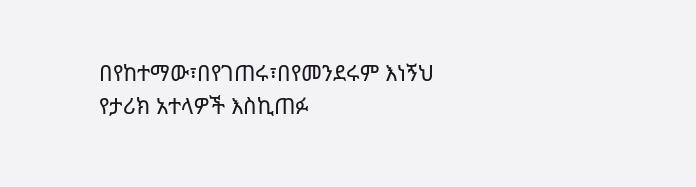በየከተማው፣በየገጠሩ፣በየመንደሩም እነኝህ የታሪክ አተላዎች እስኪጠፉ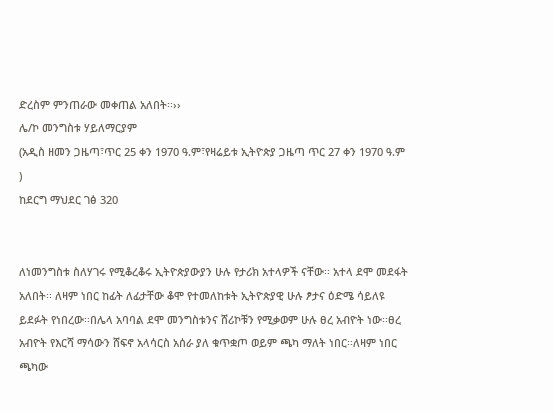ድረስም ምንጠራው መቀጠል አለበት፡፡››
ሌ/ኮ መንግስቱ ሃይለማርያም
(አዲስ ዘመን ጋዜጣ፣ጥር 25 ቀን 1970 ዓ.ም፣የዛሬይቱ ኢትዮጵያ ጋዜጣ ጥር 27 ቀን 1970 ዓ.ም )
ከደርግ ማህደር ገፅ 320


ለነመንግስቱ ስለሃገሩ የሚቆረቆሩ ኢትዮጵያውያን ሁሉ የታሪክ አተላዎች ናቸው፡፡ አተላ ደሞ መደፋት አለበት፡፡ ለዛም ነበር ከፊት ለፊታቸው ቆሞ የተመለከቱት ኢትዮጵያዊ ሁሉ ፆታና ዕድሜ ሳይለዩ ይደፉት የነበረው፡፡በሌላ አባባል ደሞ መንግስቱንና ሸሪኮቹን የሚቃወም ሁሉ ፀረ አብዮት ነው፡፡ፀረ አብዮት የእርሻ ማሳውን ሸፍኖ አላሳርስ አሰራ ያለ ቁጥቋጦ ወይም ጫካ ማለት ነበር፡፡ለዛም ነበር ጫካው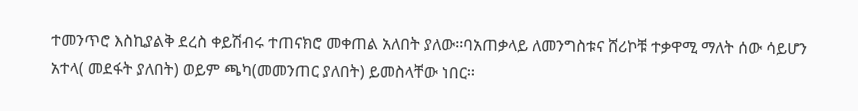ተመንጥሮ እስኪያልቅ ደረስ ቀይሽብሩ ተጠናክሮ መቀጠል አለበት ያለው፡፡ባአጠቃላይ ለመንግስቱና ሸሪኮቹ ተቃዋሚ ማለት ሰው ሳይሆን አተላ( መደፋት ያለበት) ወይም ጫካ(መመንጠር ያለበት) ይመስላቸው ነበር፡፡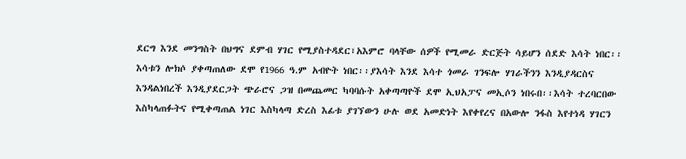ደርግ እንደ መንግስት በህግና ደምብ ሃገር የሚያስተዳደር፣አእምሮ ባላቸው ሰዎች የሚመራ ድርጅት ሳይሆን ሰደድ እሳት ነበር፡፡እሳቱን ሎክሶ ያቀጣጠለው ደሞ የ1966 ዓ.ም አብዮት ነበር፡፡ያእሳት እንደ እሳተ ጎመራ ገንፍሎ ሃገራችንን እንዲያዳርስና እንዳልነበረች እንዲያደርጋት ጭራሮና ጋዝ በመጨመር ካባባሱት አቀጣጣዮች ደሞ ኢህአፓና መኢሶን ነበሩበ፡፡እሳት ተረባርበው እስካላጠፉትና የሚቀጣጠል ነገር እስካላጣ ድረስ እፊቱ ያገኘውን ሁሉ ወደ አመድነት እየቀየረና በአውሎ ንፋስ እየተነዳ ሃገርን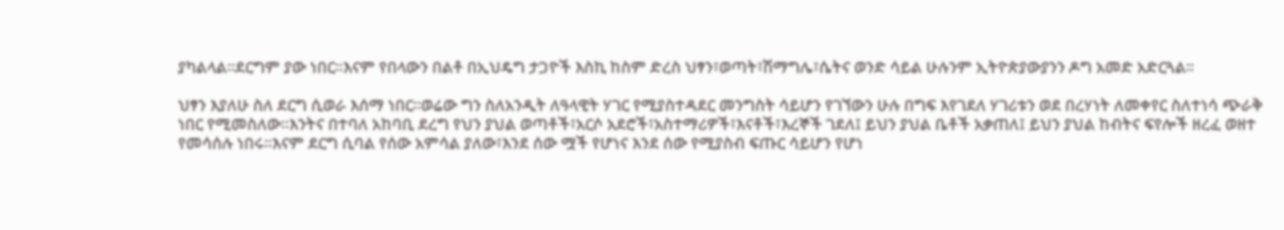ያካልላል፡፡ደርግም ያው ነበር፡፡እናም የበላውን በልቶ በኢህዴግ ታጋዮች እስኪ ከስም ድረስ ህፃን፣ወጣት፣ሽማግሌ፣ሴትና ወንድ ሳይል ሁሉንም ኢትዮጵያውያንን ዶግ አመድ አድርጓል፡፡

ህፃን እያለሁ ስለ ደርግ ሲወራ እሰማ ነበር፡፡ወሬው ግን ስለአንዲት ለዓላዊት ሃገር የሚያስተዳደር መንግስት ሳይሆን የገኘውን ሁሉ በግፍ እየገደለ ሃገሪቱን ወደ በረሃነት ለመቀየር ስለተነሳ ጭራቅ ነበር የሚመስለው፡፡እንትና በተባለ አከባቢ ደረግ የህን ያህል ወጣቶች፣አርሶ አደሮች፣አስተማሪዎች፣እናቶች፣እረኞች ገደለ፤ ይህን ያህል ቤቶች አቃጠለ፤ ይህን ያህል ከብትና ፍየሎች ዘረፈ ወዘተ የመሳሰሉ ነበሩ፡፡እናም ደርግ ሲባል የሰው አምሳል ያለው፣እንደ ሰው ሟች የሆነና እንደ ሰው የሚያስብ ፍጡር ሳይሆን የሆነ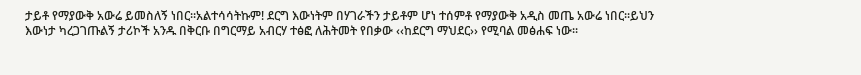ታይቶ የማያውቅ አውሬ ይመስለኝ ነበር፡፡አልተሳሳትኩም! ደርግ እውነትም በሃገራችን ታይቶም ሆነ ተሰምቶ የማያውቅ አዲስ መጤ አውሬ ነበር፡፡ይህን እውነታ ካረጋገጡልኝ ታሪኮች አንዱ በቅርቡ በግርማይ አብርሃ ተፅፎ ለሕትመት የበቃው ‹‹ከደርግ ማህደር›› የሚባል መፅሐፍ ነው፡፡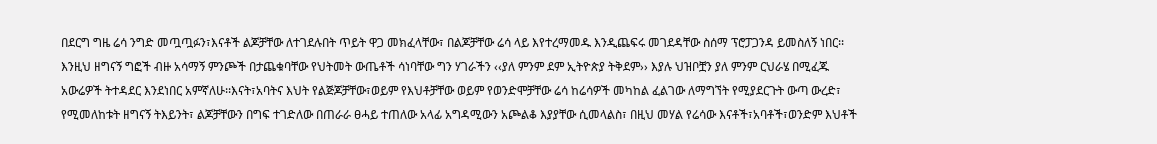በደርግ ግዜ ሬሳ ንግድ መጧጧፉን፣እናቶች ልጆቻቸው ለተገደሉበት ጥይት ዋጋ መክፈላቸው፣ በልጆቻቸው ሬሳ ላይ እየተረማመዱ እንዲጨፍሩ መገደዳቸው ስሰማ ፕሮፓጋንዳ ይመስለኝ ነበር፡፡እንዚህ ዘግናኝ ግፎች ብዙ አሳማኝ ምንጮች በታጨቁባቸው የህትመት ውጤቶች ሳነባቸው ግን ሃገራችን ‹‹ያለ ምንም ደም ኢትዮጵያ ትቅደም›› እያሉ ህዝቦቿን ያለ ምንም ርህራሄ በሚፈጁ አውሬዎች ትተዳደር እንደነበር አምኛለሁ፡፡እናት፣አባትና እህት የልጅጆቻቸው፣ወይም የእህቶቻቸው ወይም የወንድሞቻቸው ሬሳ ከሬሳዎች መካከል ፈልገው ለማግኘት የሚያደርጉት ውጣ ውረድ፣ የሚመለከቱት ዘግናኝ ትእይንት፣ ልጆቻቸውን በግፍ ተገድለው በጠራራ ፀሓይ ተጠለው አላፊ አግዳሚውን አጮልቆ እያያቸው ሲመላልስ፣ በዚህ መሃል የሬሳው እናቶች፣አባቶች፣ወንድም እህቶች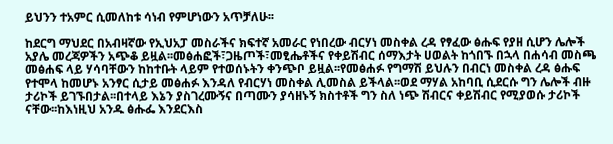ይህንን ተአምር ሲመለከቱ ሳነብ የምሆነውን አጥቻለሁ፡፡

ከደርግ ማህደር በአብዛኛው የኢህአፓ መስራችና ክፍተኛ አመራር የነበረው ብርሃነ መስቀል ረዳ የፃፈው ፅሑፍ የያዘ ሲሆን ሌሎች አያሌ መረጃዎችን አጭቆ ይዟል፡፡መፅሐፎች፣ጋዜጦች፣መፂሔቶችና የቀይሽብር ሰማእታት ሀወልት ከጎበኙ በኋላ በሐሳብ መስጫ መፅሐፍ ላይ ሃሳባቸውን ከከተቡት ላይም የተወሰኑትን ቀንጭቦ ይዟል፡፡የመፅሐፉ የግማሽ ይህሉን በብርነ መስቀል ረዳ ፅሑፍ የተሞላ ከመሆኑ አንፃር ሲታይ መፅሐፉ እንዳለ የብርሃነ መስቀል ሊመስል ይችላል፡፡ወደ ማሃል አከባቢ ሲደርሱ ግን ሌሎች ብዙ ታሪኮች ይገኙበታል፡፡በተላይ እኔን ያስገረሙኝና በጣሙን ያሳዘኑኝ ክስተቶች ግን ስለ ነጭ ሽብርና ቀይሽብር የሚያወሱ ታሪኮች ናቸው፡፡ከእነዚህ አንዱ ፅሑፌ እንደርእስ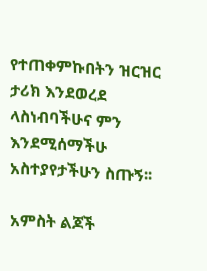የተጠቀምኩበትን ዝርዝር ታሪክ እንደወረደ ላስነብባችሁና ምን እንደሚሰማችሁ አስተያየታችሁን ስጡኝ፡፡

አምስት ልጆች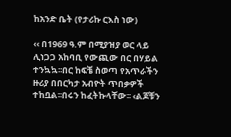ከአንድ ቤት (የታሪኩ ርእስ ነው)

‹‹ በ1969 ዓ.ም በሚያዝያ ወር ላይ ሊነጋጋ አከባቢ የውጪው በር በሃይል ተንኳኳ፡፡በር ከፍቼ ስወጣ የአጥራችን ዙሪያ በበርካታ አብዮት ጥበቃዎች ተከቧል፡፡በሩን ከፈትኩላቸው፡፡ ‹ልጆቹን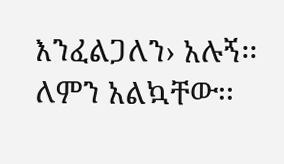እንፈልጋለን› አሉኝ፡፡ለምን አልኳቸው፡፡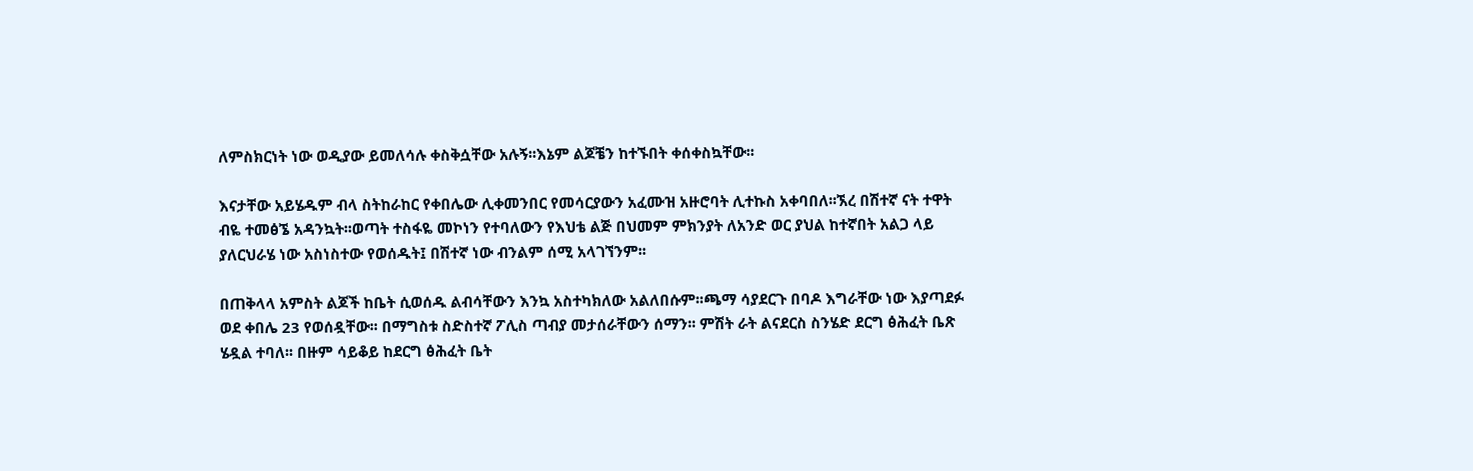ለምስክርነት ነው ወዲያው ይመለሳሉ ቀስቅሷቸው አሉኝ፡፡እኔም ልጆቼን ከተኙበት ቀሰቀስኳቸው፡፡

እናታቸው አይሄዱም ብላ ስትከራከር የቀበሌው ሊቀመንበር የመሳርያውን አፈሙዝ አዙሮባት ሊተኩስ አቀባበለ፡፡ኧረ በሽተኛ ናት ተዋት ብዬ ተመፅኜ አዳንኳት፡፡ወጣት ተስፋዬ መኮነን የተባለውን የእህቴ ልጅ በህመም ምክንያት ለአንድ ወር ያህል ከተኛበት አልጋ ላይ ያለርህራሄ ነው አስነስተው የወሰዱት፤ በሽተኛ ነው ብንልም ሰሚ አላገኘንም፡፡

በጠቅላላ አምስት ልጆች ከቤት ሲወሰዱ ልብሳቸውን እንኳ አስተካክለው አልለበሱም፡፡ጫማ ሳያደርጉ በባዶ እግራቸው ነው እያጣደፉ ወደ ቀበሌ 23 የወሰዷቸው፡፡ በማግስቱ ስድስተኛ ፖሊስ ጣብያ መታሰራቸውን ሰማን፡፡ ምሽት ራት ልናደርስ ስንሄድ ደርግ ፅሕፈት ቤጽ ሄዷል ተባለ፡፡ በዙም ሳይቆይ ከደርግ ፅሕፈት ቤት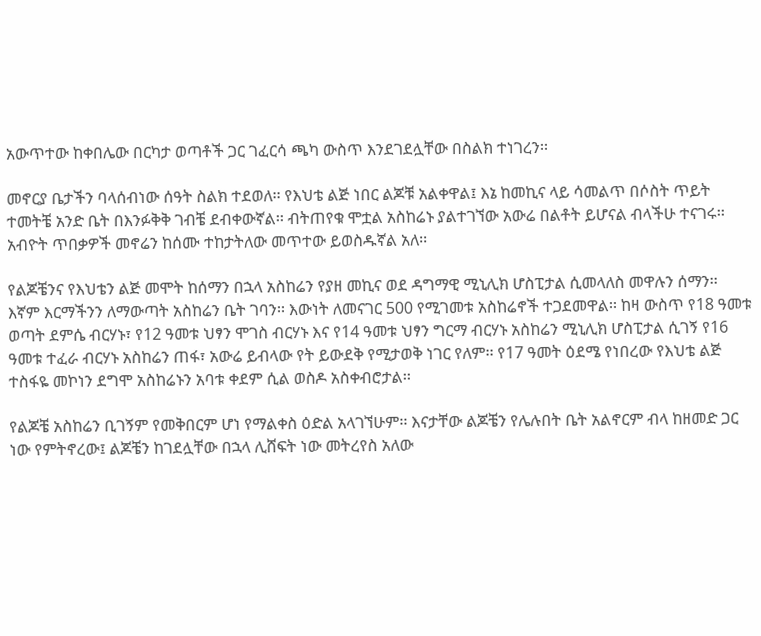አውጥተው ከቀበሌው በርካታ ወጣቶች ጋር ገፈርሳ ጫካ ውስጥ እንደገደሏቸው በስልክ ተነገረን፡፡

መኖርያ ቤታችን ባላሰብነው ሰዓት ስልክ ተደወለ፡፡ የእህቴ ልጅ ነበር ልጆቹ አልቀዋል፤ እኔ ከመኪና ላይ ሳመልጥ በሶስት ጥይት ተመትቼ አንድ ቤት በእንፉቅቅ ገብቼ ደብቀውኛል፡፡ ብትጠየቁ ሞቷል አስከሬኑ ያልተገኘው አውሬ በልቶት ይሆናል ብላችሁ ተናገሩ፡፡ አብዮት ጥበቃዎች መኖሬን ከሰሙ ተከታትለው መጥተው ይወስዱኛል አለ፡፡

የልጆቼንና የእህቴን ልጅ መሞት ከሰማን በኋላ አስከሬን የያዘ መኪና ወደ ዳግማዊ ሚኒሊክ ሆስፒታል ሲመላለስ መዋሉን ሰማን፡፡ እኛም እርማችንን ለማውጣት አስከሬን ቤት ገባን፡፡ እውነት ለመናገር 500 የሚገመቱ አስከሬኖች ተጋደመዋል፡፡ ከዛ ውስጥ የ18 ዓመቱ ወጣት ደምሴ ብርሃኑ፣ የ12 ዓመቱ ህፃን ሞገስ ብርሃኑ እና የ14 ዓመቱ ህፃን ግርማ ብርሃኑ አስከሬን ሚኒሊክ ሆስፒታል ሲገኝ የ16 ዓመቱ ተፈራ ብርሃኑ አስከሬን ጠፋ፣ አውሬ ይብላው የት ይውደቅ የሚታወቅ ነገር የለም፡፡ የ17 ዓመት ዕደሜ የነበረው የእህቴ ልጅ ተስፋዬ መኮነን ደግሞ አስከሬኑን አባቱ ቀደም ሲል ወስዶ አስቀብሮታል፡፡

የልጆቼ አስከሬን ቢገኝም የመቅበርም ሆነ የማልቀስ ዕድል አላገኘሁም፡፡ እናታቸው ልጆቼን የሌሉበት ቤት አልኖርም ብላ ከዘመድ ጋር ነው የምትኖረው፤ ልጆቼን ከገደሏቸው በኋላ ሊሸፍት ነው መትረየስ አለው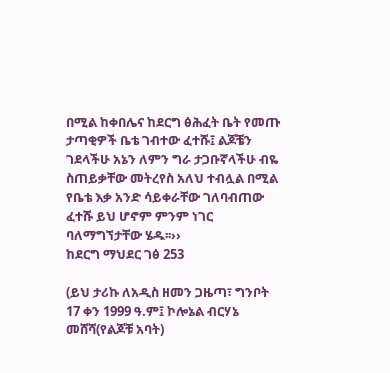በሚል ከቀበሌና ከደርግ ፅሕፈት ቤት የመጡ ታጣቂዎች ቤቴ ገብተው ፈተሹ፤ ልጆቼን ገደላችሁ አኔን ለምን ግራ ታጋቡኛላችሁ ብዬ ስጠይቃቸው መትረየስ አለህ ተብሏል በሚል የቤቴ እቃ አንድ ሳይቀራቸው ገለባብጠው ፈተሹ ይህ ሆኖም ምንም ነገር ባለማግኘታቸው ሄዱ፡፡››
ከደርግ ማህደር ገፅ 253

(ይህ ታሪኩ ለአዲስ ዘመን ጋዜጣ፣ ግንቦት 17 ቀን 1999 ዓ.ም፤ ኮሎኔል ብርሃኔ መሸሻ(የልጆቹ አባት)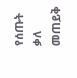የሰጡት ቃለ መጠይቅ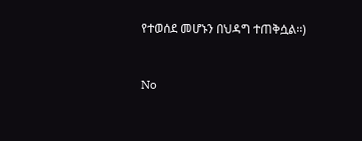የተወሰደ መሆኑን በህዳግ ተጠቅሷል፡፡)


No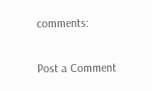comments:

Post a Comment